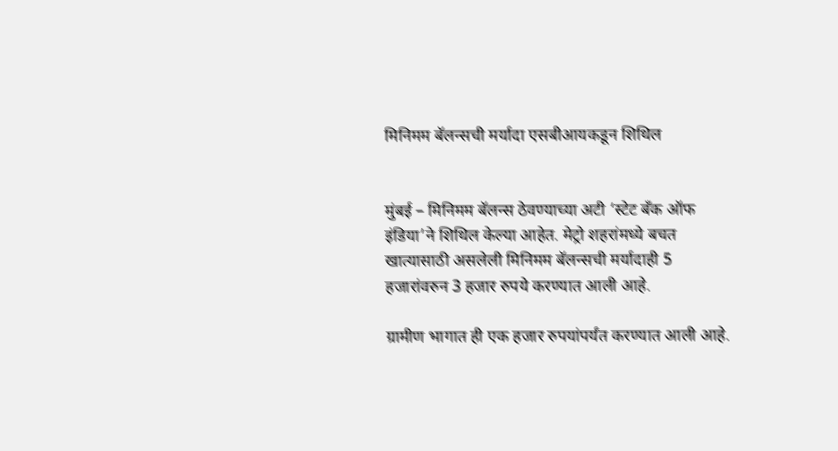मिनिमम बॅलन्सची मर्यादा एसबीआयकडून शिथिल


मुंबई – मिनिमम बॅलन्स ठेवण्याच्या अटी ‘स्टेट बँक ऑफ इंडिया’ने शिथिल केल्या आहेत. मेट्रो शहरांमध्ये बचत खात्यासाठी असलेली मिनिमम बॅलन्सची मर्यादाही 5 हजारांवरुन 3 हजार रुपये करण्यात आली आहे.

ग्रामीण भागात ही एक हजार रुपयांपर्यंत करण्यात आली आहे.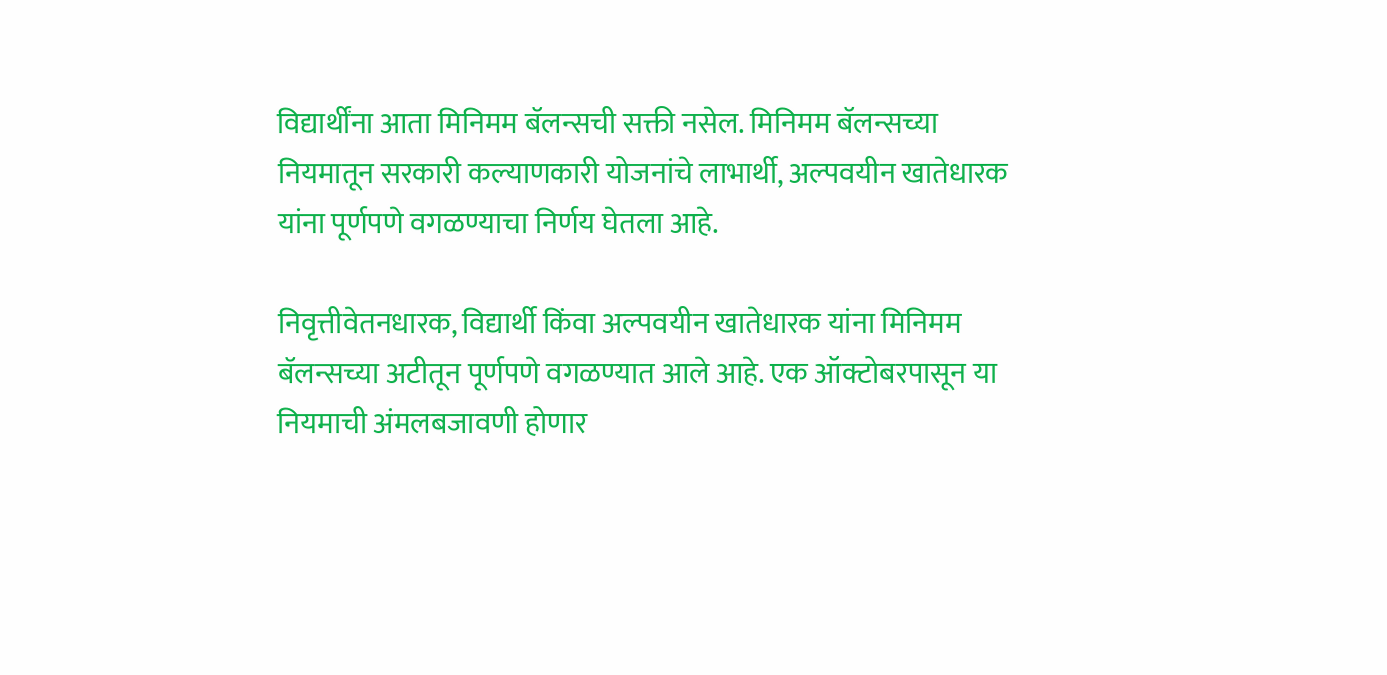विद्यार्थींना आता मिनिमम बॅलन्सची सक्ती नसेल. मिनिमम बॅलन्सच्या नियमातून सरकारी कल्याणकारी योजनांचे लाभार्थी, अल्पवयीन खातेधारक यांना पूर्णपणे वगळण्याचा निर्णय घेतला आहे.

निवृत्तीवेतनधारक, विद्यार्थी किंवा अल्पवयीन खातेधारक यांना मिनिमम बॅलन्सच्या अटीतून पूर्णपणे वगळण्यात आले आहे. एक ऑक्टोबरपासून या नियमाची अंमलबजावणी होणार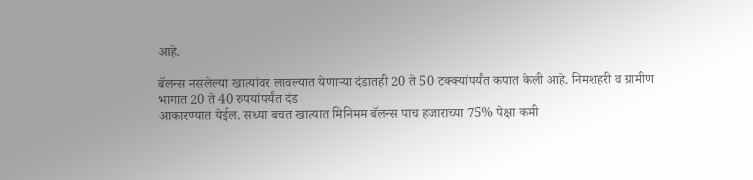आहे.

बॅलन्स नसलेल्या खात्यांवर लावल्यात येणाऱ्या दंडातही 20 ते 50 टक्क्यांपर्यंत कपात केली आहे. निमशहरी व ग्रामीण भागात 20 ते 40 रुपयांपर्यंत दंड
आकारण्यात येईल. सध्या बचत खात्यात मिनिमम बॅलन्स पाच हजाराच्या 75% पेक्षा कमी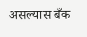असल्यास बँक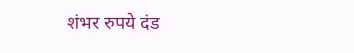शंभर रुपये दंड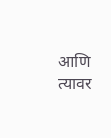आणि त्यावर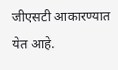जीएसटी आकारण्यात येत आहे.